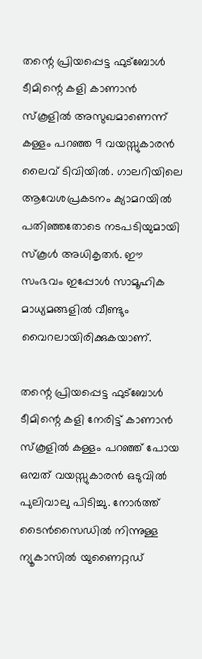തന്റെ പ്രിയപ്പെട്ട ഫുട്ബോൾ ടീമിന്റെ കളി കാണാൻ സ്കൂളിൽ അസുഖമാണെന്ന് കള്ളം പറഞ്ഞ 9 വയസ്സുകാരൻ ലൈവ് ടിവിയിൽ. ഗാലറിയിലെ ആവേശപ്രകടനം ക്യാമറയിൽ പതിഞ്ഞതോടെ നടപടിയുമായി സ്കൂൾ അധികൃതർ. ഈ സംഭവം ഇപ്പോൾ സാമൂഹിക മാധ്യമങ്ങളിൽ വീണ്ടും വൈറലായിരിക്കുകയാണ്.

തന്റെ പ്രിയപ്പെട്ട ഫുട്ബോൾ ടീമിന്റെ കളി നേരിട്ട് കാണാൻ സ്കൂളിൽ കള്ളം പറഞ്ഞ് പോയ ഒമ്പത് വയസ്സുകാരൻ ഒടുവിൽ പുലിവാലു പിടിച്ചു. നോർത്ത് ടൈൻസൈഡിൽ നിന്നുള്ള ന്യൂകാസിൽ യുണൈറ്റഡ്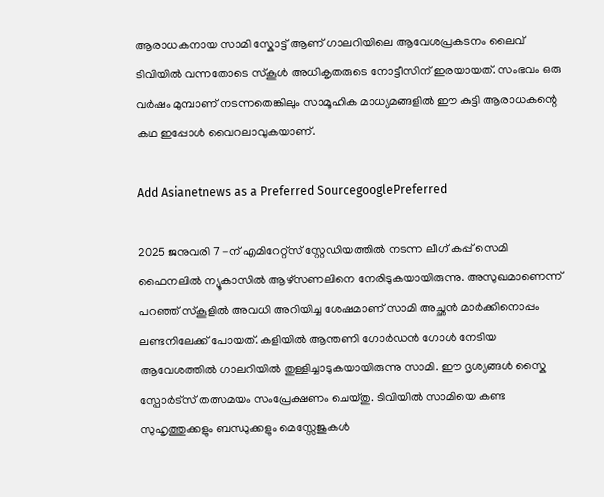ആരാധകനായ സാമി സ്കോട്ട് ആണ് ഗാലറിയിലെ ആവേശപ്രകടനം ലൈവ് ടിവിയിൽ വന്നതോടെ സ്കൂൾ അധികൃതരുടെ നോട്ടീസിന് ഇരയായത്. സംഭവം ഒരു വർഷം മുമ്പാണ് നടന്നതെങ്കിലും സാമൂഹിക മാധ്യമങ്ങളിൽ ഈ കുട്ടി ആരാധകന്റെ കഥ ഇപ്പോൾ വൈറലാവുകയാണ്.

Add Asianetnews as a Preferred SourcegooglePreferred

2025 ജനുവരി 7 -ന് എമിറേറ്റ്സ് സ്റ്റേഡിയത്തിൽ നടന്ന ലീഗ് കപ്പ് സെമി ഫൈനലിൽ ന്യൂകാസിൽ ആഴ്സണലിനെ നേരിടുകയായിരുന്നു. അസുഖമാണെന്ന് പറഞ്ഞ് സ്കൂളിൽ അവധി അറിയിച്ച ശേഷമാണ് സാമി അച്ഛൻ മാർക്കിനൊപ്പം ലണ്ടനിലേക്ക് പോയത്. കളിയിൽ ആന്തണി ഗോർഡൻ ഗോൾ നേടിയ ആവേശത്തിൽ ഗാലറിയിൽ തുള്ളിച്ചാടുകയായിരുന്നു സാമി. ഈ ദൃശ്യങ്ങൾ സ്കൈ സ്പോർട്സ് തത്സമയം സംപ്രേക്ഷണം ചെയ്തു. ടിവിയിൽ സാമിയെ കണ്ട സുഹൃത്തുക്കളും ബന്ധുക്കളും മെസ്സേജുകൾ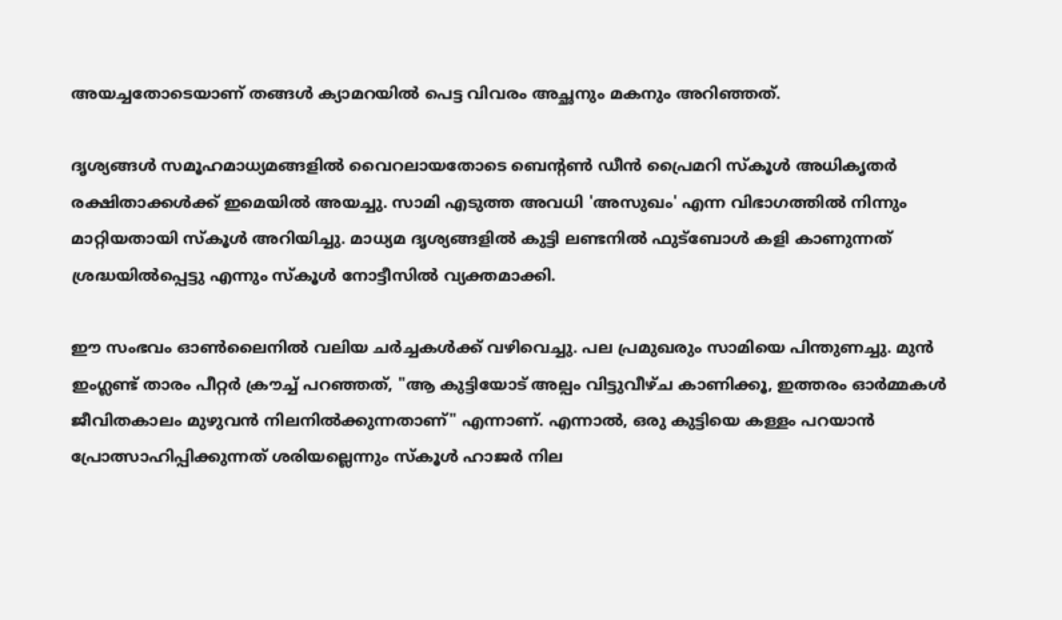അയച്ചതോടെയാണ് തങ്ങൾ ക്യാമറയിൽ പെട്ട വിവരം അച്ഛനും മകനും അറിഞ്ഞത്.

ദൃശ്യങ്ങൾ സമൂഹമാധ്യമങ്ങളിൽ വൈറലായതോടെ ബെന്റൺ ഡീൻ പ്രൈമറി സ്കൂൾ അധികൃതർ രക്ഷിതാക്കൾക്ക് ഇമെയിൽ അയച്ചു. സാമി എടുത്ത അവധി 'അസുഖം' എന്ന വിഭാഗത്തിൽ നിന്നും മാറ്റിയതായി സ്കൂൾ അറിയിച്ചു. മാധ്യമ ദൃശ്യങ്ങളിൽ കുട്ടി ലണ്ടനിൽ ഫുട്ബോൾ കളി കാണുന്നത് ശ്രദ്ധയിൽപ്പെട്ടു എന്നും സ്കൂൾ നോട്ടീസിൽ വ്യക്തമാക്കി.

ഈ സംഭവം ഓൺലൈനിൽ വലിയ ചർച്ചകൾക്ക് വഴിവെച്ചു. പല പ്രമുഖരും സാമിയെ പിന്തുണച്ചു. മുൻ ഇംഗ്ലണ്ട് താരം പീറ്റർ ക്രൗച്ച് പറഞ്ഞത്, "ആ കുട്ടിയോട് അല്പം വിട്ടുവീഴ്ച കാണിക്കൂ, ഇത്തരം ഓർമ്മകൾ ജീവിതകാലം മുഴുവൻ നിലനിൽക്കുന്നതാണ്" എന്നാണ്. എന്നാൽ, ഒരു കുട്ടിയെ കള്ളം പറയാൻ പ്രോത്സാഹിപ്പിക്കുന്നത് ശരിയല്ലെന്നും സ്കൂൾ ഹാജർ നില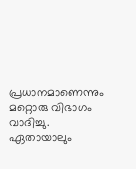പ്രധാനമാണെന്നും മറ്റൊരു വിഭാഗം വാദിച്ചു. ഏതായാലും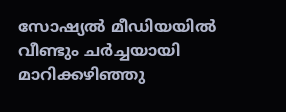സോഷ്യൽ മീഡിയയിൽ വീണ്ടും ചർച്ചയായി മാറിക്കഴിഞ്ഞു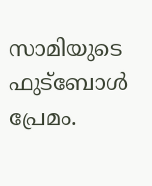സാമിയുടെ ഫുട്ബോൾ പ്രേമം.